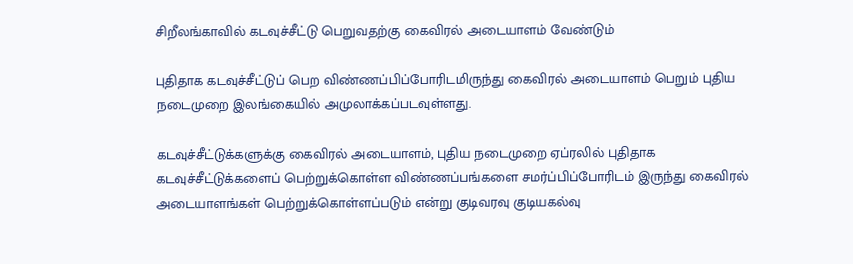சிறீலங்காவில் கடவுச்சீட்டு பெறுவதற்கு கைவிரல் அடையாளம் வேண்டும்

புதிதாக கடவுச்சீட்டுப் பெற விண்ணப்பிப்போரிடமிருந்து கைவிரல் அடையாளம் பெறும் புதிய நடைமுறை இலங்கையில் அமுலாக்கப்படவுள்ளது.

கடவுச்சீட்டுக்களுக்கு கைவிரல் அடையாளம், புதிய நடைமுறை ஏப்ரலில் புதிதாக கடவுச்சீட்டுக்களைப் பெற்றுக்கொள்ள விண்ணப்பங்களை சமர்ப்பிப்போரிடம் இருந்து கைவிரல் அடையாளங்கள் பெற்றுக்கொள்ளப்படும் என்று குடிவரவு குடியகல்வு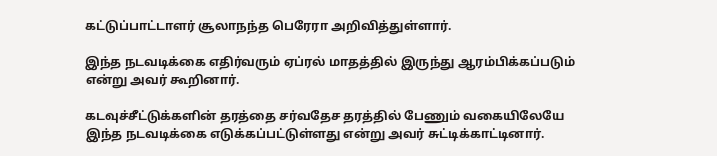கட்டுப்பாட்டாளர் சூலாநந்த பெரேரா அறிவித்துள்ளார்.

இந்த நடவடிக்கை எதிர்வரும் ஏப்ரல் மாதத்தில் இருந்து ஆரம்பிக்கப்படும் என்று அவர் கூறினார்.

கடவுச்சீட்டுக்களின் தரத்தை சர்வதேச தரத்தில் பேணும் வகையிலேயே இந்த நடவடிக்கை எடுக்கப்பட்டுள்ளது என்று அவர் சுட்டிக்காட்டினார்.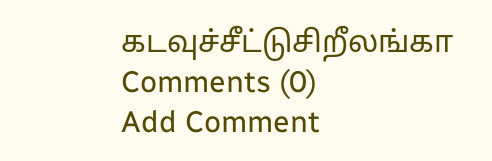கடவுச்சீட்டுசிறீலங்கா
Comments (0)
Add Comment